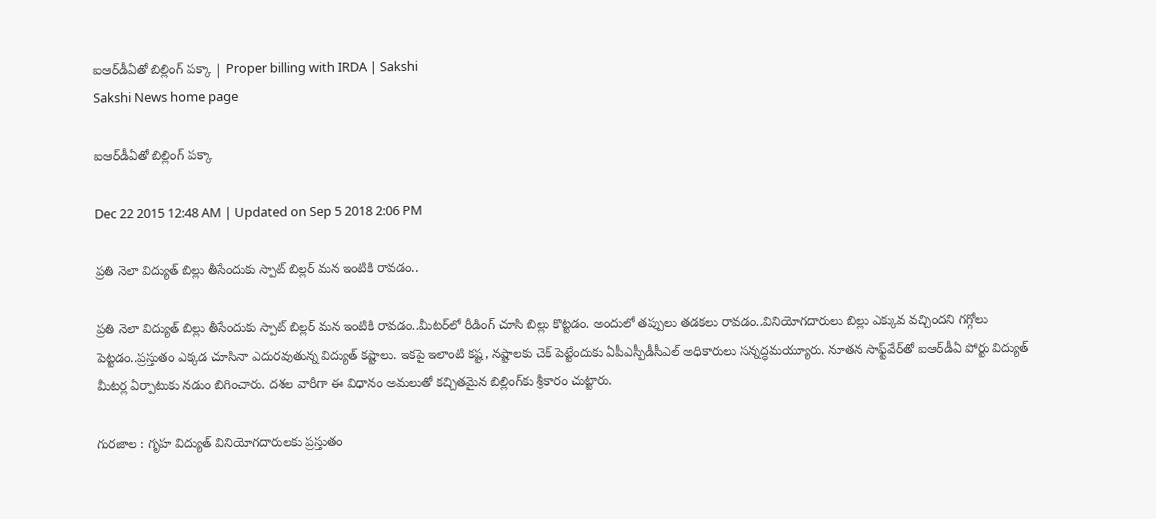ఐఆర్‌డీఏతో బిల్లింగ్ పక్కా | Proper billing with IRDA | Sakshi
Sakshi News home page

ఐఆర్‌డీఏతో బిల్లింగ్ పక్కా

Dec 22 2015 12:48 AM | Updated on Sep 5 2018 2:06 PM

ప్రతి నెలా విద్యుత్ బిల్లు తీసేందుకు స్పాట్ బిల్లర్ మన ఇంటికి రావడం..

ప్రతి నెలా విద్యుత్ బిల్లు తీసేందుకు స్పాట్ బిల్లర్ మన ఇంటికి రావడం..మీటర్‌లో రీడింగ్ చూసి బిల్లు కొట్టడం. అందులో తప్పులు తడకలు రావడం..వినియోగదారులు బిల్లు ఎక్కువ వచ్చిందని గగ్గోలు పెట్టడం..ప్రస్తుతం ఎక్కడ చూసినా ఎదురవుతున్న విద్యుత్ కష్టాలు. ఇకపై ఇలాంటి కష్ట, నష్టాలకు చెక్ పెట్టేందుకు ఏపీఎస్పీడీసీఎల్ అధికారులు సన్నద్ధమయ్యూరు. నూతన సాఫ్ట్‌వేర్‌తో ఐఆర్‌డీఏ పోర్టు విద్యుత్ మీటర్ల ఏర్పాటుకు నడుం బిగించారు. దశల వారీగా ఈ విధానం అమలుతో కచ్చితమైన బిల్లింగ్‌కు శ్రీకారం చుట్టారు.

గురజాల : గృహ విద్యుత్ వినియోగదారులకు ప్రస్తుతం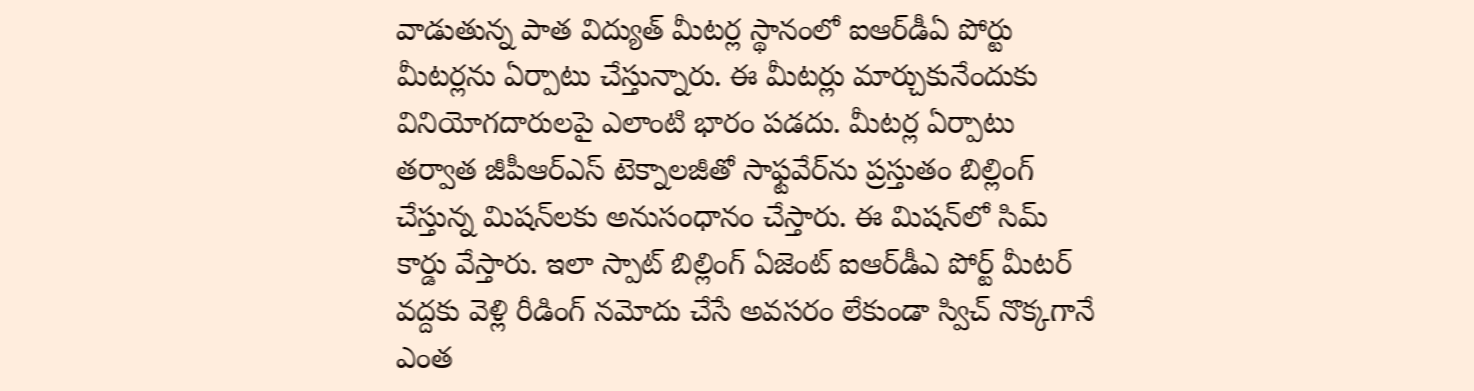వాడుతున్న పాత విద్యుత్ మీటర్ల స్థానంలో ఐఆర్‌డీఏ పోర్టు మీటర్లను ఏర్పాటు చేస్తున్నారు. ఈ మీటర్లు మార్చుకునేందుకు వినియోగదారులపై ఎలాంటి భారం పడదు. మీటర్ల ఏర్పాటు తర్వాత జీపీఆర్‌ఎస్ టెక్నాలజీతో సాఫ్టవేర్‌ను ప్రస్తుతం బిల్లింగ్ చేస్తున్న మిషన్‌లకు అనుసంధానం చేస్తారు. ఈ మిషన్‌లో సిమ్ కార్డు వేస్తారు. ఇలా స్పాట్ బిల్లింగ్ ఏజెంట్ ఐఆర్‌డీఎ పోర్ట్ మీటర్ వద్దకు వెళ్లి రీడింగ్ నమోదు చేసే అవసరం లేకుండా స్విచ్ నొక్కగానే ఎంత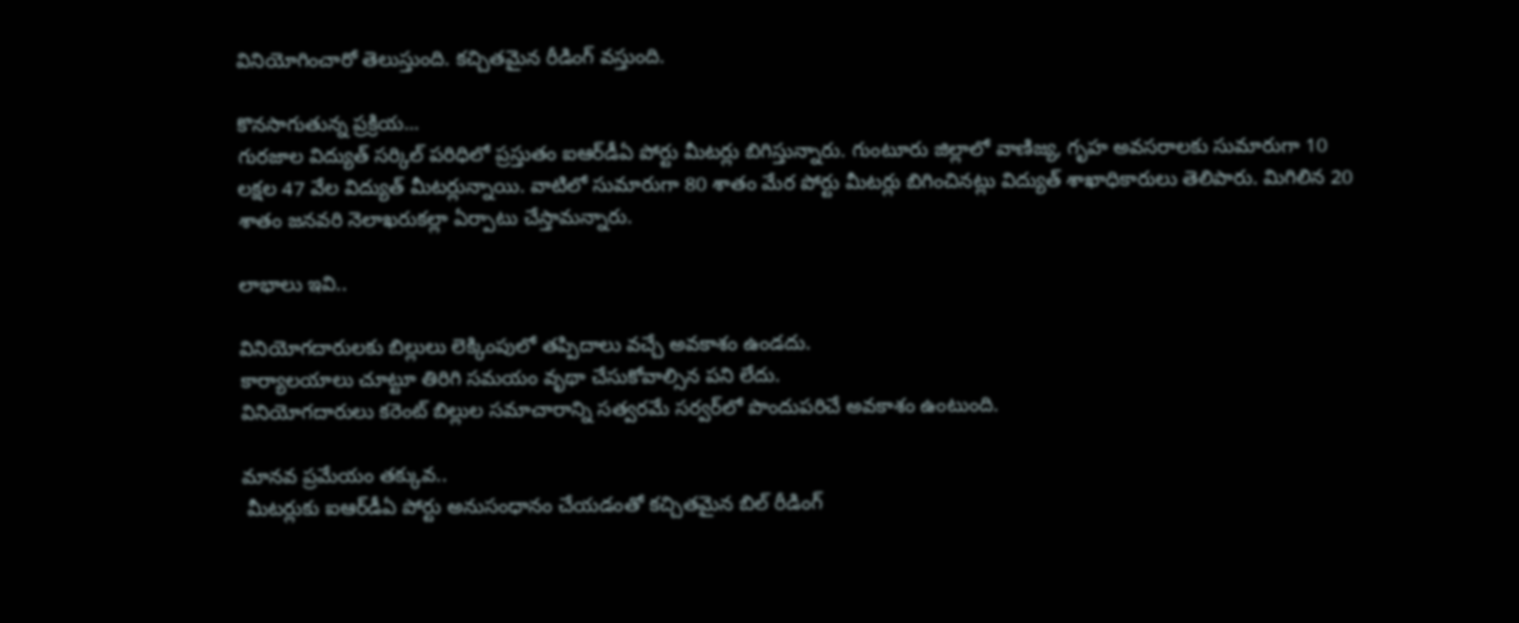వినియోగించారో తెలుస్తుంది. కచ్చితమైన రీడింగ్ వస్తుంది.

కొనసాగుతున్న ప్రక్రియ...
గురజాల విద్యుత్ సర్కిల్ పరిధిలో ప్రస్తుతం ఐఆర్‌డీఏ పోర్టు మీటర్లు బిగిస్తున్నారు. గుంటూరు జిల్లాలో వాణిజ్య, గృహ అవసరాలకు సుమారుగా 10 లక్షల 47 వేల విద్యుత్ మీటర్లున్నాయి. వాటిలో సుమారుగా 80 శాతం మేర పోర్టు మీటర్లు బిగించినట్లు విద్యుత్ శాఖాధికారులు తెలిపారు. మిగిలిన 20 శాతం జనవరి నెలాఖరుకల్లా ఏర్పాటు చేస్తామన్నారు.

లాభాలు ఇవి..

వినియోగదారులకు బిల్లులు లెక్కింపులో తప్పిదాలు వచ్చే అవకాశం ఉండదు.
కార్యాలయాలు చూట్టూ తిరిగి సమయం వృథా చేసుకోవాల్సిన పని లేదు.
వినియోగదారులు కరెంట్ బిల్లుల సమాచారాన్ని సత్వరమే సర్వర్‌లో పొందుపరిచే అవకాశం ఉంటుంది.

మానవ ప్రమేయం తక్కువ..
 మీటర్లుకు ఐఆర్‌డీఏ పోర్టు అనుసంధానం చేయడంతో కచ్చితమైన బిల్ రీడింగ్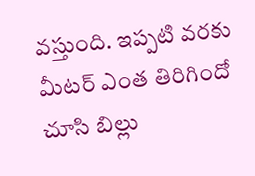వస్తుంది. ఇప్పటి వరకు మీటర్ ఎంత తిరిగిందో చూసి బిల్లు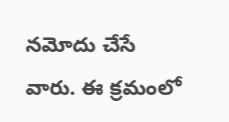నమోదు చేసే వారు. ఈ క్రమంలో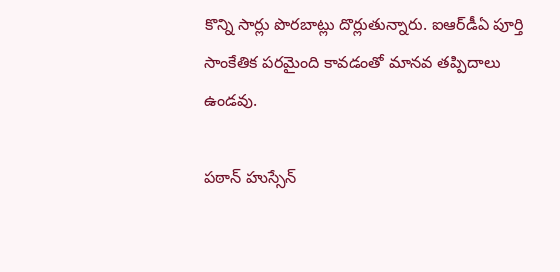కొన్ని సార్లు పొరబాట్లు దొర్లుతున్నారు. ఐఆర్‌డీఏ పూర్తి సాంకేతిక పరమైంది కావడంతో మానవ తప్పిదాలు ఉండవు.

పఠాన్ హుస్సేన్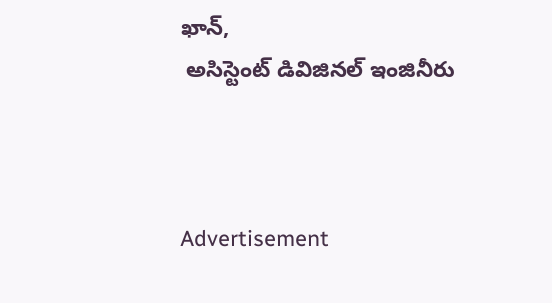ఖాన్,
 అసిస్టెంట్ డివిజినల్ ఇంజినీరు



Advertisement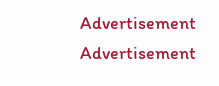Advertisement
Advertisement